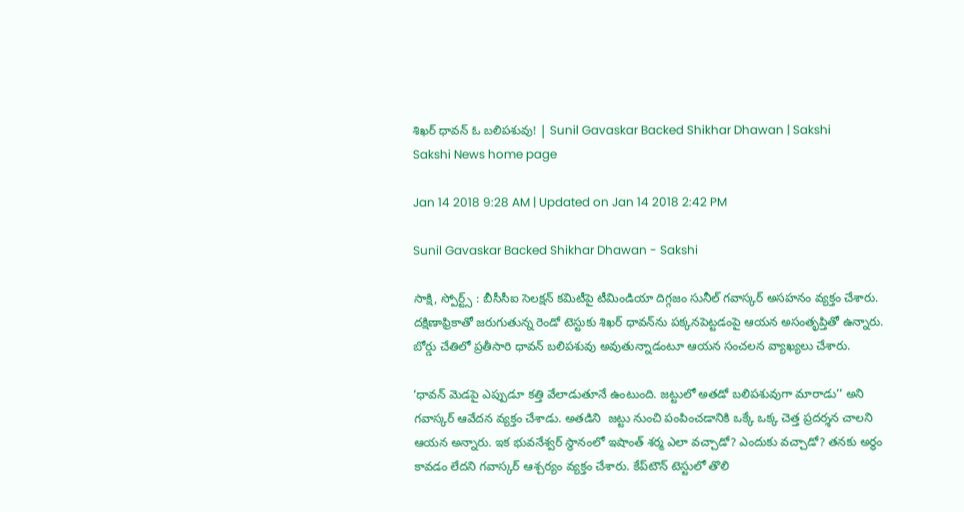శిఖర్‌ ధావన్‌ ఓ బలిపశువు! | Sunil Gavaskar Backed Shikhar Dhawan | Sakshi
Sakshi News home page

Jan 14 2018 9:28 AM | Updated on Jan 14 2018 2:42 PM

Sunil Gavaskar Backed Shikhar Dhawan - Sakshi

సాక్షి, స్పోర్ట్స్‌ : బీసీసీఐ సెలక్షన్‌ కమిటీపై టీమిండియా దిగ్గజం సునీల్‌ గవాస్కర్‌ అసహనం వ్యక్తం చేశారు. దక్షిణాఫ్రికాతో జరుగుతున్న రెండో టెస్టుకు శిఖర్‌ ధావన్‌ను పక్కనపెట్టడంపై ఆయన అసంతృప్తితో ఉన్నారు. బోర్డు చేతిలో ప్రతీసారి ధావన్‌ బలిపశువు అవుతున్నాడంటూ ఆయన సంచలన వ్యాఖ్యలు చేశారు.

‘ధావన్ మెడపై ఎప్పుడూ కత్తి వేలాడుతూనే ఉంటుంది. జట్టులో అతడో బలిపశువుగా మారాడు’’ అని గవాస్కర్‌ ఆవేదన వ్యక్తం చేశాడు. అతడిని  జట్టు నుంచి పంపించడానికి ఒక్కే ఒక్క చెత్త ప్రదర్శన చాలని ఆయన అన్నారు. ఇక భువనేశ్వర్ స్థానంలో ఇషాంత్ శర్మ ఎలా వచ్చాడో? ఎందుకు వచ్చాడో? తనకు అర్థం కావడం లేదని గవాస్కర్‌ ఆశ్చర్యం వ్యక్తం చేశారు. కేప్‌టౌన్ టెస్టులో తొలి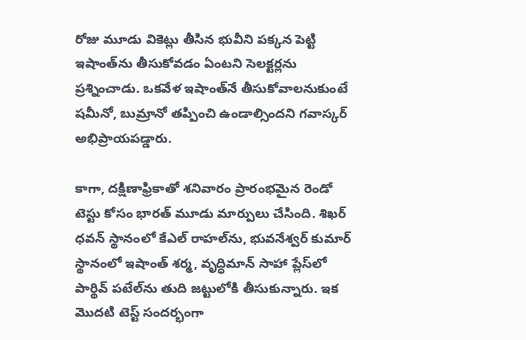రోజు మూడు వికెట్లు తీసిన భువీని పక్కన పెట్టి ఇషాంత్‌ను తీసుకోవడం ఏంటని సెలక్టర్లను ప్రశ్నించాడు. ఒకవేళ ఇషాంత్‌నే తీసుకోవాలనుకుంటే షమీనో, బుమ్రానో తప్పించి ఉండాల్సిందని గవాస్కర్ అభిప్రాయపడ్డారు.

కాగా, దక్షిణాఫ్రికాతో శనివారం ప్రారంభమైన రెండో టెస్టు కోసం భారత్ మూడు మార్పులు చేసింది. శిఖర్ ధవన్ స్థానంలో కేఎల్ రాహల్‌ను, భువనేశ్వర్ కుమార్ స్థానంలో ఇషాంత్ శర్మ, వృద్ధిమాన్ సాహా ప్లేస్‌లో పార్థివ్ పటేల్‌ను తుది జట్టులోకి తీసుకున్నారు. ఇక మొదటి టెస్ట్‌ సందర్భంగా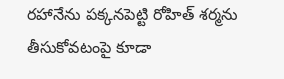రహానేను పక్కనపెట్టి రోహిత్‌ శర్మను తీసుకోవటంపై కూడా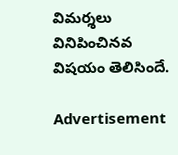విమర్శలు వినిపించినవ విషయం తెలిసిందే.

Advertisement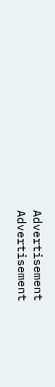Advertisement
Advertisement